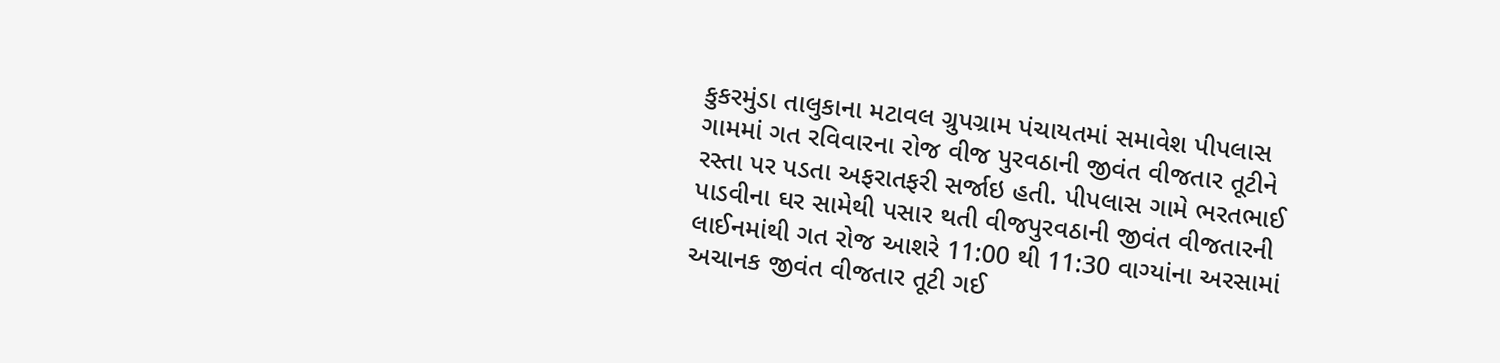કુકરમુંડા તાલુકાના મટાવલ ગ્રુપગ્રામ પંચાયતમાં સમાવેશ પીપલાસ ગામમાં ગત રવિવારના રોજ વીજ પુરવઠાની જીવંત વીજતાર તૂટીને રસ્તા પર પડતા અફરાતફરી સર્જાઇ હતી. પીપલાસ ગામે ભરતભાઈ પાડવીના ઘર સામેથી પસાર થતી વીજપુરવઠાની જીવંત વીજતારની લાઈનમાંથી ગત રોજ આશરે 11:00 થી 11:30 વાગ્યાંના અરસામાં અચાનક જીવંત વીજતાર તૂટી ગઈ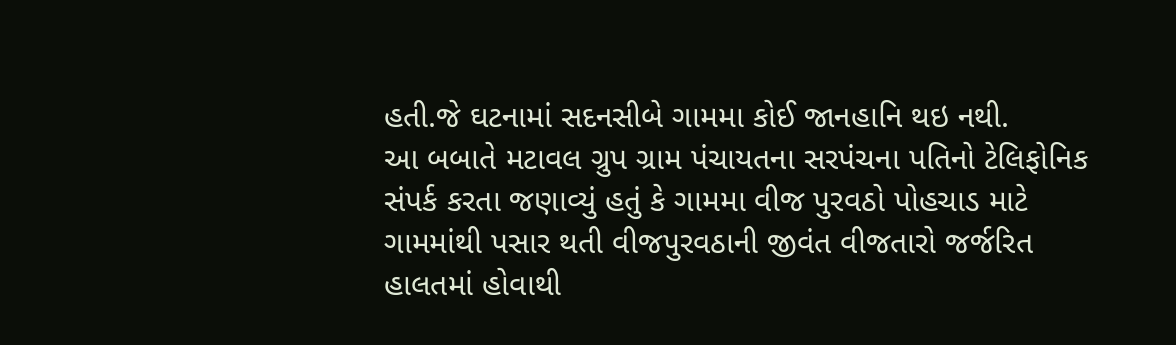હતી.જે ઘટનામાં સદનસીબે ગામમા કોઈ જાનહાનિ થઇ નથી.
આ બબાતે મટાવલ ગ્રુપ ગ્રામ પંચાયતના સરપંચના પતિનો ટેલિફોનિક સંપર્ક કરતા જણાવ્યું હતું કે ગામમા વીજ પુરવઠો પોહચાડ માટે ગામમાંથી પસાર થતી વીજપુરવઠાની જીવંત વીજતારો જર્જરિત હાલતમાં હોવાથી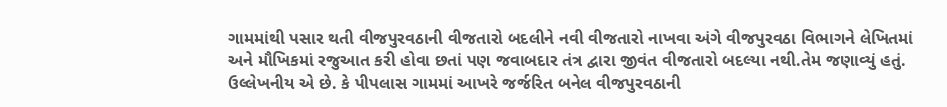ગામમાંથી પસાર થતી વીજપુરવઠાની વીજતારો બદલીને નવી વીજતારો નાખવા અંગે વીજપુરવઠા વિભાગને લેખિતમાં અને મૌખિકમાં રજુઆત કરી હોવા છતાં પણ જવાબદાર તંત્ર દ્વારા જીવંત વીજતારો બદલ્યા નથી.તેમ જણાવ્યું હતું.
ઉલ્લેખનીય એ છે. કે પીપલાસ ગામમાં આખરે જર્જરિત બનેલ વીજપુરવઠાની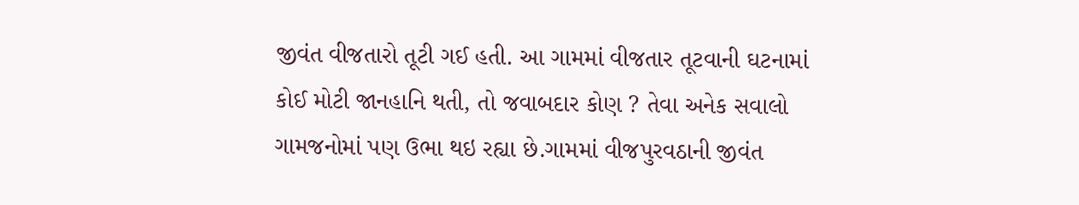જીવંત વીજતારો તૂટી ગઈ હતી. આ ગામમાં વીજતાર તૂટવાની ઘટનામાં કોઈ મોટી જાનહાનિ થતી, તો જવાબદાર કોણ ? તેવા અનેક સવાલો ગામજનોમાં પણ ઉભા થઇ રહ્યા છે.ગામમાં વીજપુરવઠાની જીવંત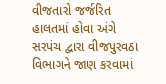વીજતારો જર્જરિત હાલતમાં હોવા અંગે સરપંચ દ્વારા વીજપુરવઠા વિભાગને જાણ કરવામાં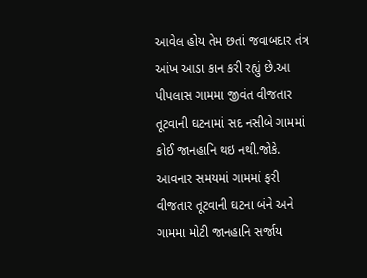આવેલ હોય તેમ છતાં જવાબદાર તંત્ર આંખ આડા કાન કરી રહ્યું છે.આ પીપલાસ ગામમા જીવંત વીજતાર તૂટવાની ઘટનામાં સદ નસીબે ગામમાં કોઈ જાનહાનિ થઇ નથી.જોકે. આવનાર સમયમાં ગામમાં ફરી વીજતાર તૂટવાની ઘટના બંને અને ગામમા મોટી જાનહાનિ સર્જાય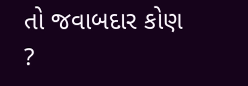તો જવાબદાર કોણ ?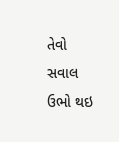તેવો સવાલ ઉભો થઇ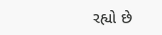રહ્યો છે